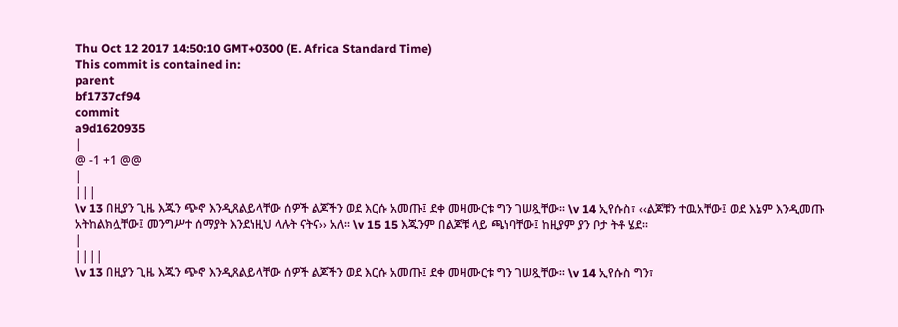Thu Oct 12 2017 14:50:10 GMT+0300 (E. Africa Standard Time)
This commit is contained in:
parent
bf1737cf94
commit
a9d1620935
|
@ -1 +1 @@
|
|||
\v 13 በዚያን ጊዜ እጁን ጭኖ እንዲጸልይላቸው ሰዎች ልጆችን ወደ እርሱ አመጡ፤ ደቀ መዛሙርቱ ግን ገሠጿቸው፡፡ \v 14 ኢየሱስ፣ ‹‹ልጆቹን ተዉአቸው፤ ወደ እኔም እንዲመጡ አትከልክሏቸው፤ መንግሥተ ሰማያት እንደነዚህ ላሉት ናትና›› አለ፡፡ \v 15 15 እጁንም በልጆቹ ላይ ጫነባቸው፤ ከዚያም ያን ቦታ ትቶ ሄደ፡፡
|
||||
\v 13 በዚያን ጊዜ እጁን ጭኖ እንዲጸልይላቸው ሰዎች ልጆችን ወደ እርሱ አመጡ፤ ደቀ መዛሙርቱ ግን ገሠጿቸው፡፡ \v 14 ኢየሱስ ግን፣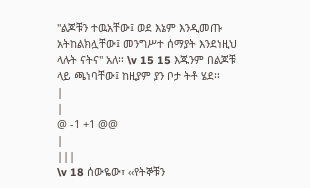"ልጆቹን ተዉአቸው፤ ወደ እኔም እንዲመጡ አትከልክሏቸው፤ መንግሥተ ሰማያት እንደነዚህ ላሉት ናትና" አለ፡፡ \v 15 15 እጁንም በልጆቹ ላይ ጫነባቸው፤ ከዚያም ያን ቦታ ትቶ ሄደ፡፡
|
|
@ -1 +1 @@
|
|||
\v 18 ሰውዬው፣ ‹‹የትኞቹን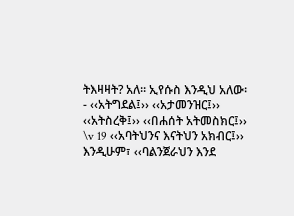ትእዛዛት? አለ፡፡ ኢየሱስ እንዲህ አለው፡- ‹‹አትግደል፤›› ‹‹አታመንዝር፤›› ‹‹አትስረቅ፤›› ‹‹በሐሰት አትመስክር፤›› \v 19 ‹‹አባትህንና እናትህን አክብር፤›› እንዲሁም፣ ‹‹ባልንጀራህን እንደ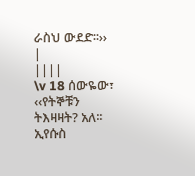ራስህ ውደድ፡፡››
|
||||
\v 18 ሰውዬው፣ ‹‹የትኞቹን ትእዛዛት? አለ፡፡ ኢየሱስ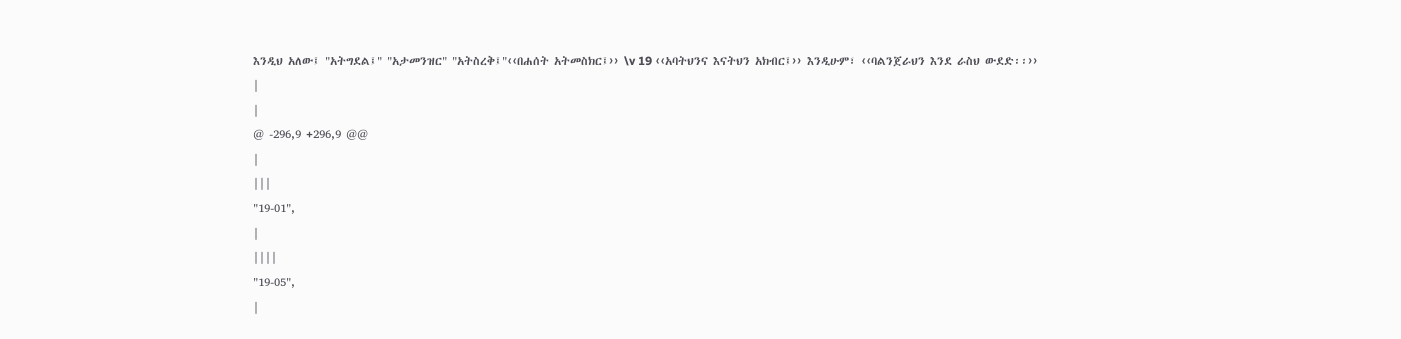እንዲህ አለው፤ "አትግደል፤" "አታመንዝር" "አትስረቅ፤"‹‹በሐሰት አትመስክር፤›› \v 19 ‹‹አባትህንና እናትህን አክብር፤›› እንዲሁም፣ ‹‹ባልንጀራህን እንደ ራስህ ውደድ፡፡››
|
|
@ -296,9 +296,9 @@
|
|||
"19-01",
|
||||
"19-05",
|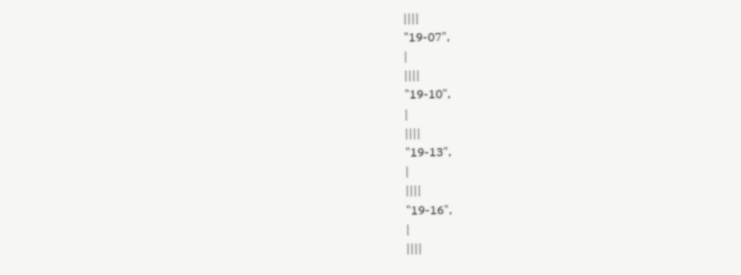||||
"19-07",
|
||||
"19-10",
|
||||
"19-13",
|
||||
"19-16",
|
||||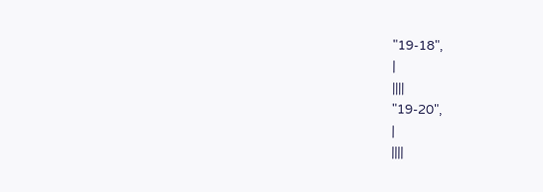"19-18",
|
||||
"19-20",
|
||||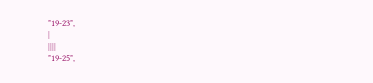"19-23",
|
||||
"19-25",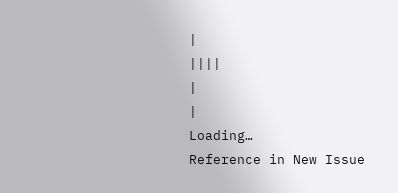|
||||
|
|
Loading…
Reference in New Issue